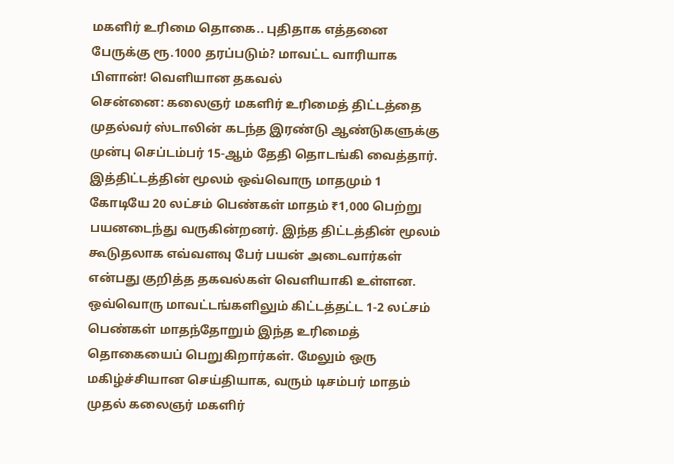மகளிர் உரிமை தொகை.. புதிதாக எத்தனை பேருக்கு ரூ.1000 தரப்படும்? மாவட்ட வாரியாக பிளான்! வெளியான தகவல்
சென்னை: கலைஞர் மகளிர் உரிமைத் திட்டத்தை முதல்வர் ஸ்டாலின் கடந்த இரண்டு ஆண்டுகளுக்கு முன்பு செப்டம்பர் 15-ஆம் தேதி தொடங்கி வைத்தார். இத்திட்டத்தின் மூலம் ஒவ்வொரு மாதமும் 1 கோடியே 20 லட்சம் பெண்கள் மாதம் ₹1,000 பெற்று பயனடைந்து வருகின்றனர். இந்த திட்டத்தின் மூலம் கூடுதலாக எவ்வளவு பேர் பயன் அடைவார்கள் என்பது குறித்த தகவல்கள் வெளியாகி உள்ளன.
ஒவ்வொரு மாவட்டங்களிலும் கிட்டத்தட்ட 1-2 லட்சம் பெண்கள் மாதந்தோறும் இந்த உரிமைத் தொகையைப் பெறுகிறார்கள். மேலும் ஒரு மகிழ்ச்சியான செய்தியாக, வரும் டிசம்பர் மாதம் முதல் கலைஞர் மகளிர்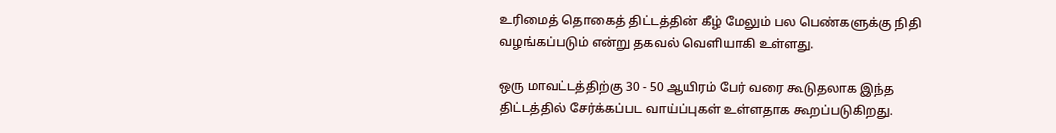உரிமைத் தொகைத் திட்டத்தின் கீழ் மேலும் பல பெண்களுக்கு நிதி வழங்கப்படும் என்று தகவல் வெளியாகி உள்ளது.

ஒரு மாவட்டத்திற்கு 30 - 50 ஆயிரம் பேர் வரை கூடுதலாக இந்த திட்டத்தில் சேர்க்கப்பட வாய்ப்புகள் உள்ளதாக கூறப்படுகிறது.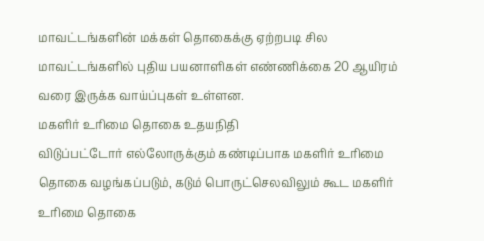மாவட்டங்களின் மக்கள் தொகைக்கு ஏற்றபடி சில மாவட்டங்களில் புதிய பயனாளிகள் எண்ணிக்கை 20 ஆயிரம் வரை இருக்க வாய்ப்புகள் உள்ளன.
மகளிர் உரிமை தொகை உதயநிதி
விடுப்பட்டோர் எல்லோருக்கும் கண்டிப்பாக மகளிர் உரிமை தொகை வழங்கப்படும், கடும் பொருட்செலவிலும் கூட மகளிர் உரிமை தொகை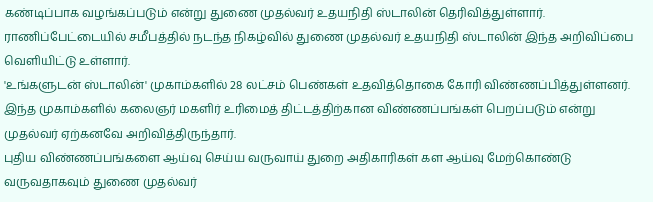கண்டிப்பாக வழங்கப்படும் என்று துணை முதல்வர் உதயநிதி ஸ்டாலின் தெரிவித்துள்ளார். ராணிப்பேட்டையில் சமீபத்தில் நடந்த நிகழ்வில் துணை முதல்வர் உதயநிதி ஸ்டாலின் இந்த அறிவிப்பை வெளியிட்டு உள்ளார்.
'உங்களுடன் ஸ்டாலின்' முகாம்களில் 28 லட்சம் பெண்கள் உதவித்தொகை கோரி விண்ணப்பித்துள்ளனர். இந்த முகாம்களில் கலைஞர் மகளிர் உரிமைத் திட்டத்திற்கான விண்ணப்பங்கள் பெறப்படும் என்று முதல்வர் ஏற்கனவே அறிவித்திருந்தார்.
புதிய விண்ணப்பங்களை ஆய்வு செய்ய வருவாய் துறை அதிகாரிகள் கள ஆய்வு மேற்கொண்டு வருவதாகவும் துணை முதல்வர்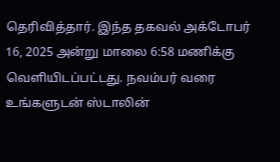தெரிவித்தார். இந்த தகவல் அக்டோபர் 16, 2025 அன்று மாலை 6:58 மணிக்கு வெளியிடப்பட்டது. நவம்பர் வரை உங்களுடன் ஸ்டாலின்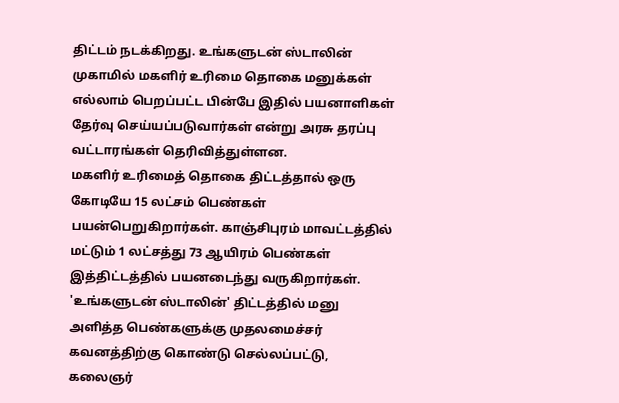திட்டம் நடக்கிறது. உங்களுடன் ஸ்டாலின் முகாமில் மகளிர் உரிமை தொகை மனுக்கள் எல்லாம் பெறப்பட்ட பின்பே இதில் பயனாளிகள் தேர்வு செய்யப்படுவார்கள் என்று அரசு தரப்பு வட்டாரங்கள் தெரிவித்துள்ளன.
மகளிர் உரிமைத் தொகை திட்டத்தால் ஒரு கோடியே 15 லட்சம் பெண்கள் பயன்பெறுகிறார்கள். காஞ்சிபுரம் மாவட்டத்தில் மட்டும் 1 லட்சத்து 73 ஆயிரம் பெண்கள் இத்திட்டத்தில் பயனடைந்து வருகிறார்கள்.
'உங்களுடன் ஸ்டாலின்' திட்டத்தில் மனு அளித்த பெண்களுக்கு முதலமைச்சர் கவனத்திற்கு கொண்டு செல்லப்பட்டு, கலைஞர்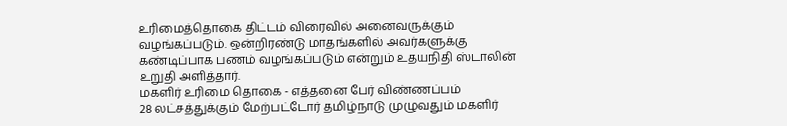உரிமைத்தொகை திட்டம் விரைவில் அனைவருக்கும் வழங்கப்படும். ஒன்றிரண்டு மாதங்களில் அவர்களுக்கு கண்டிப்பாக பணம் வழங்கப்படும் என்றும் உதயநிதி ஸ்டாலின் உறுதி அளித்தார்.
மகளிர் உரிமை தொகை - எத்தனை பேர் விண்ணப்பம்
28 லட்சத்துக்கும் மேற்பட்டோர் தமிழ்நாடு முழுவதும் மகளிர்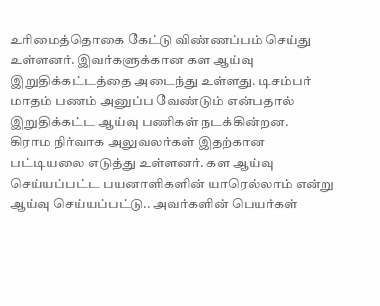உரிமைத்தொகை கேட்டு விண்ணப்பம் செய்து உள்ளனர். இவர்களுக்கான கள ஆய்வு இறுதிக்கட்டத்தை அடைந்து உள்ளது. டிசம்பர் மாதம் பணம் அனுப்ப வேண்டும் என்பதால் இறுதிக்கட்ட ஆய்வு பணிகள் நடக்கின்றன.
கிராம நிர்வாக அலுவலர்கள் இதற்கான பட்டியலை எடுத்து உள்ளனர். கள ஆய்வு செய்யப்பட்ட பயனாளிகளின் யாரெல்லாம் என்று ஆய்வு செய்யப்பட்டு.. அவர்களின் பெயர்கள்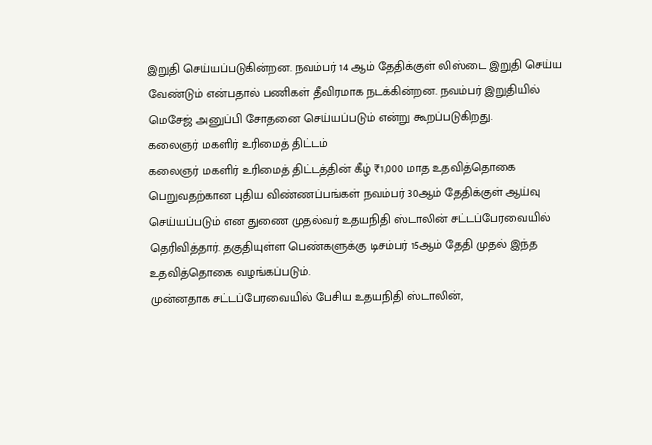இறுதி செய்யப்படுகின்றன. நவம்பர் 14 ஆம் தேதிக்குள் லிஸ்டை இறுதி செய்ய வேண்டும் என்பதால் பணிகள் தீவிரமாக நடக்கின்றன. நவம்பர் இறுதியில் மெசேஜ் அனுப்பி சோதனை செய்யப்படும் என்று கூறப்படுகிறது.
கலைஞர் மகளிர் உரிமைத் திட்டம்
கலைஞர் மகளிர் உரிமைத் திட்டத்தின் கீழ் ₹1,000 மாத உதவித்தொகை பெறுவதற்கான புதிய விண்ணப்பங்கள் நவம்பர் 30ஆம் தேதிக்குள் ஆய்வு செய்யப்படும் என துணை முதல்வர் உதயநிதி ஸ்டாலின் சட்டப்பேரவையில் தெரிவித்தார். தகுதியுள்ள பெண்களுக்கு டிசம்பர் 15ஆம் தேதி முதல் இந்த உதவித்தொகை வழங்கப்படும்.
முன்னதாக சட்டப்பேரவையில் பேசிய உதயநிதி ஸ்டாலின்,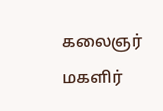கலைஞர் மகளிர்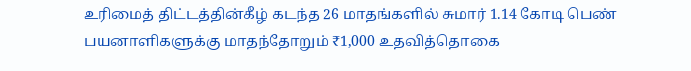உரிமைத் திட்டத்தின்கீழ் கடந்த 26 மாதங்களில் சுமார் 1.14 கோடி பெண் பயனாளிகளுக்கு மாதந்தோறும் ₹1,000 உதவித்தொகை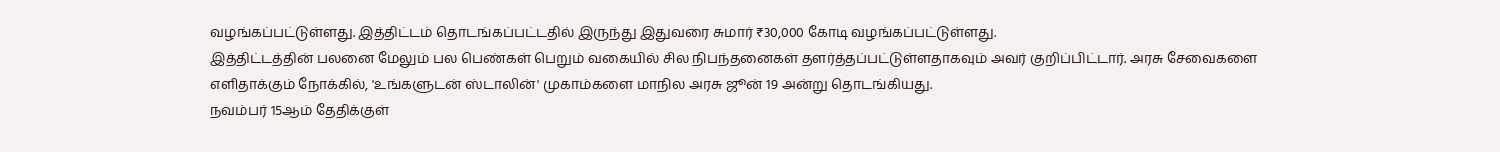வழங்கப்பட்டுள்ளது. இத்திட்டம் தொடங்கப்பட்டதில் இருந்து இதுவரை சுமார் ₹30,000 கோடி வழங்கப்பட்டுள்ளது.
இத்திட்டத்தின் பலனை மேலும் பல பெண்கள் பெறும் வகையில் சில நிபந்தனைகள் தளர்த்தப்பட்டுள்ளதாகவும் அவர் குறிப்பிட்டார். அரசு சேவைகளை எளிதாக்கும் நோக்கில், 'உங்களுடன் ஸ்டாலின்' முகாம்களை மாநில அரசு ஜூன் 19 அன்று தொடங்கியது.
நவம்பர் 15ஆம் தேதிக்குள்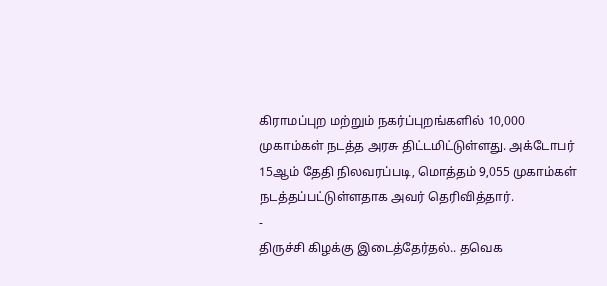கிராமப்புற மற்றும் நகர்ப்புறங்களில் 10,000 முகாம்கள் நடத்த அரசு திட்டமிட்டுள்ளது. அக்டோபர் 15ஆம் தேதி நிலவரப்படி, மொத்தம் 9,055 முகாம்கள் நடத்தப்பட்டுள்ளதாக அவர் தெரிவித்தார்.
-
திருச்சி கிழக்கு இடைத்தேர்தல்.. தவெக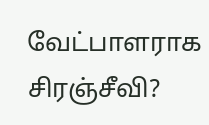வேட்பாளராக சிரஞ்சீவி?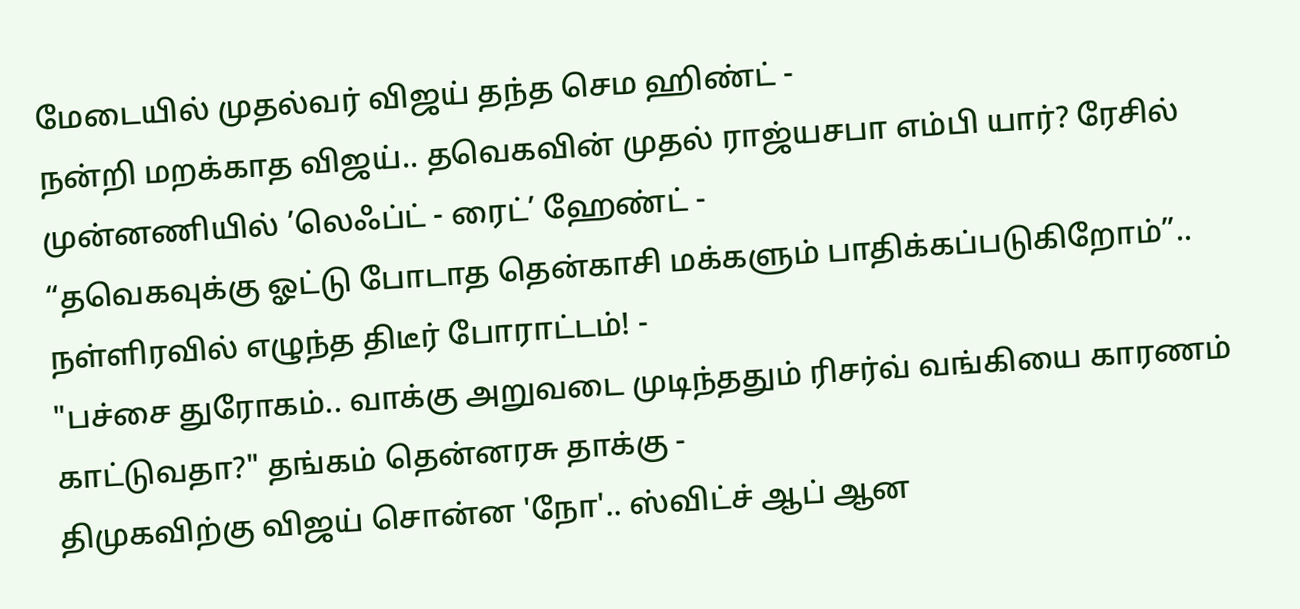மேடையில் முதல்வர் விஜய் தந்த செம ஹிண்ட் -
நன்றி மறக்காத விஜய்.. தவெகவின் முதல் ராஜ்யசபா எம்பி யார்? ரேசில் முன்னணியில் ’லெஃப்ட் - ரைட்’ ஹேண்ட் -
“தவெகவுக்கு ஓட்டு போடாத தென்காசி மக்களும் பாதிக்கப்படுகிறோம்”.. நள்ளிரவில் எழுந்த திடீர் போராட்டம்! -
"பச்சை துரோகம்.. வாக்கு அறுவடை முடிந்ததும் ரிசர்வ் வங்கியை காரணம் காட்டுவதா?" தங்கம் தென்னரசு தாக்கு -
திமுகவிற்கு விஜய் சொன்ன 'நோ'.. ஸ்விட்ச் ஆப் ஆன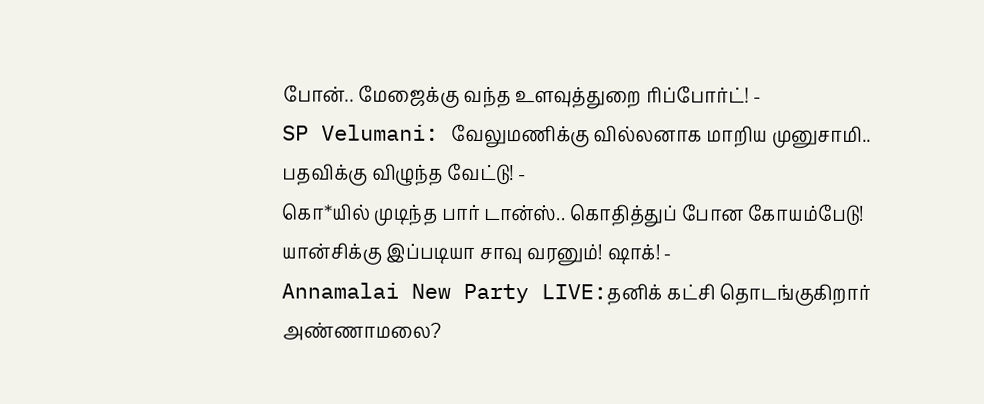போன்.. மேஜைக்கு வந்த உளவுத்துறை ரிப்போர்ட்! -
SP Velumani: வேலுமணிக்கு வில்லனாக மாறிய முனுசாமி.. பதவிக்கு விழுந்த வேட்டு! -
கொ*யில் முடிந்த பார் டான்ஸ்.. கொதித்துப் போன கோயம்பேடு! யான்சிக்கு இப்படியா சாவு வரனும்! ஷாக்! -
Annamalai New Party LIVE:தனிக் கட்சி தொடங்குகிறார் அண்ணாமலை?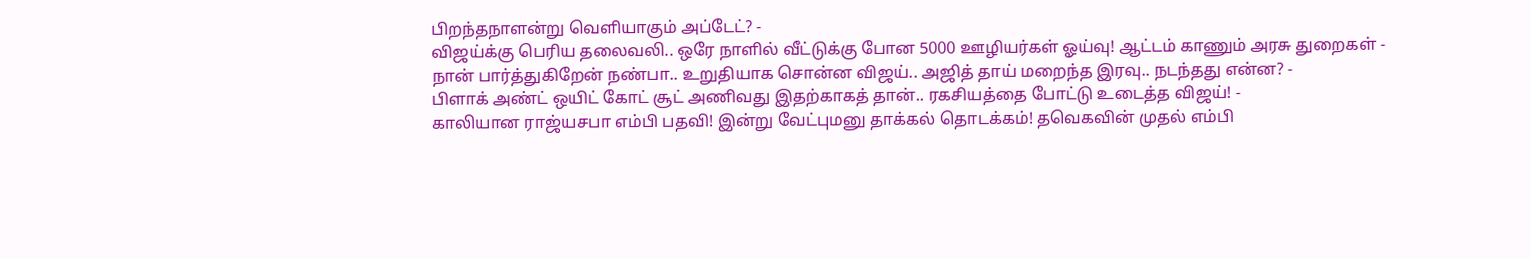பிறந்தநாளன்று வெளியாகும் அப்டேட்? -
விஜய்க்கு பெரிய தலைவலி.. ஒரே நாளில் வீட்டுக்கு போன 5000 ஊழியர்கள் ஓய்வு! ஆட்டம் காணும் அரசு துறைகள் -
நான் பார்த்துகிறேன் நண்பா.. உறுதியாக சொன்ன விஜய்.. அஜித் தாய் மறைந்த இரவு.. நடந்தது என்ன? -
பிளாக் அண்ட் ஒயிட் கோட் சூட் அணிவது இதற்காகத் தான்.. ரகசியத்தை போட்டு உடைத்த விஜய்! -
காலியான ராஜ்யசபா எம்பி பதவி! இன்று வேட்புமனு தாக்கல் தொடக்கம்! தவெகவின் முதல் எம்பி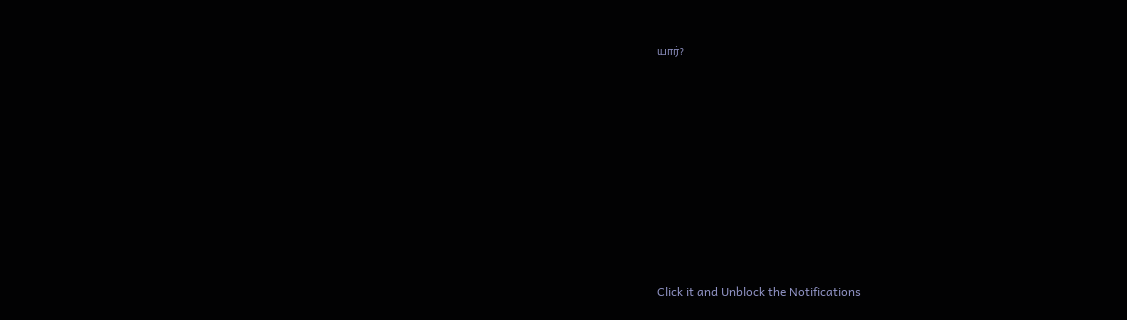யார்?












Click it and Unblock the Notifications